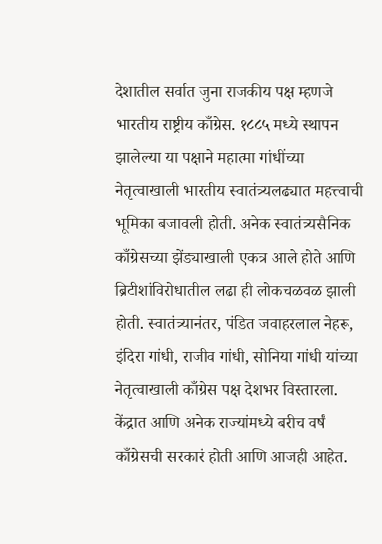देशातील सर्वात जुना राजकीय पक्ष म्हणजे भारतीय राष्ट्रीय काँग्रेस. १८८५ मध्ये स्थापन झालेल्या या पक्षाने महात्मा गांधींच्या नेतृत्वाखाली भारतीय स्वातंत्र्यलढ्यात महत्त्वाची भूमिका बजावली होती. अनेक स्वातंत्र्यसैनिक काँग्रेसच्या झेंड्याखाली एकत्र आले होते आणि ब्रिटीशांविरोधातील लढा ही लोकचळवळ झाली होती. स्वातंत्र्यानंतर, पंडित जवाहरलाल नेहरू, इंदिरा गांधी, राजीव गांधी, सोनिया गांधी यांच्या नेतृत्वाखाली काँग्रेस पक्ष देशभर विस्तारला. केंद्रात आणि अनेक राज्यांमध्ये बरीच वर्षं काँग्रेसची सरकारं होती आणि आजही आहेत.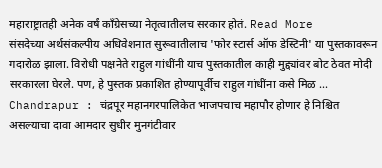महाराष्ट्रातही अनेक वर्षं काँग्रेसच्या नेतृत्वातीलच सरकार होतं. Read More
संसदेच्या अर्थसंकल्पीय अधिवेशनात सुरूवातीलाच 'फोर स्टार्स ऑफ डेस्टिनी' या पुस्तकावरून गदारोळ झाला. विरोधी पक्षनेते राहुल गांधींनी याच पुस्तकातील काही मुद्द्यांवर बोट ठेवत मोदी सरकारला घेरले. पण, हे पुस्तक प्रकाशित होण्यापूर्वीच राहुल गांधींना कसे मिळ ...
Chandrapur : चंद्रपूर महानगरपालिकेत भाजपचाच महापौर होणार हे निश्चित असल्याचा दावा आमदार सुधीर मुनगंटीवार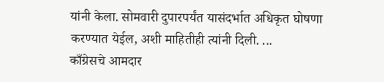यांनी केला. सोमवारी दुपारपर्यंत यासंदर्भात अधिकृत घोषणा करण्यात येईल, अशी माहितीही त्यांनी दिली. ...
काँग्रेसचे आमदार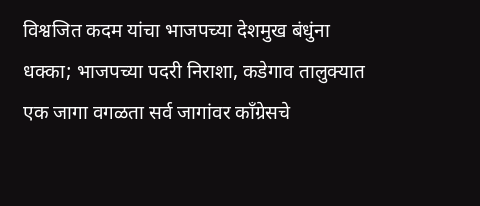विश्वजित कदम यांचा भाजपच्या देशमुख बंधुंना धक्का; भाजपच्या पदरी निराशा, कडेगाव तालुक्यात एक जागा वगळता सर्व जागांवर काँग्रेसचे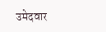उमेदवार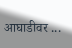आघाडीवर ...